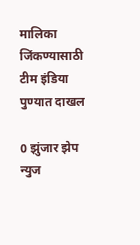मालिका जिंकण्यासाठी टीम इंडिया पुण्यात दाखल

0 झुंजार झेप न्युज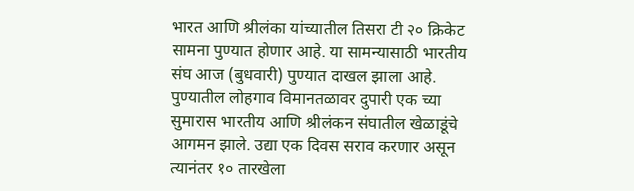भारत आणि श्रीलंका यांच्यातील तिसरा टी २० क्रिकेट सामना पुण्यात होणार आहे. या सामन्यासाठी भारतीय संघ आज (बुधवारी) पुण्यात दाखल झाला आहे.
पुण्यातील लोहगाव विमानतळावर दुपारी एक च्या सुमारास भारतीय आणि श्रीलंकन संघातील खेळाडूंचे आगमन झाले. उद्या एक दिवस सराव करणार असून त्यानंतर १० तारखेला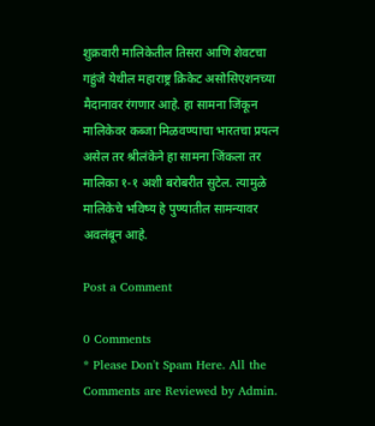शुक्रवारी मालिकेतील तिसरा आणि शेवटचा गहुंजे येथील महाराष्ट्र क्रिकेट असोसिएशनच्या मैदानावर रंगणार आहे. हा सामना जिंकून मालिकेवर कब्जा मिळवण्याचा भारतचा प्रयत्न असेल तर श्रीलंकेने हा सामना जिंकला तर मालिका १-१ अशी बरोबरीत सुटेल. त्यामुळे मालिकेचे भविष्य हे पुण्यातील सामन्यावर अवलंबून आहे.

Post a Comment

0 Comments
* Please Don't Spam Here. All the Comments are Reviewed by Admin.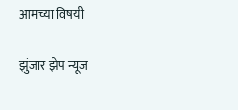आमच्या विषयी

झुंजार झेप न्यूज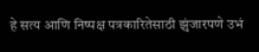हे सत्य आणि निष्पक्ष पत्रकारितेसाठी झुंजारपणे उभं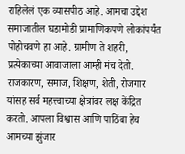राहिलेलं एक व्यासपीठ आहे. आमचा उद्देश समाजातील घडामोडी प्रामाणिकपणे लोकांपर्यंत पोहोचवणे हा आहे. ग्रामीण ते शहरी, प्रत्येकाच्या आवाजाला आम्ही मंच देतो. राजकारण, समाज, शिक्षण, शेती, रोजगार यांसह सर्व महत्त्वाच्या क्षेत्रांवर लक्ष केंद्रित करतो. आपला विश्वास आणि पाठिंबा हेच आमच्या झुंजार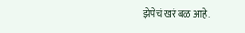झेपेचं खरं बळ आहे.